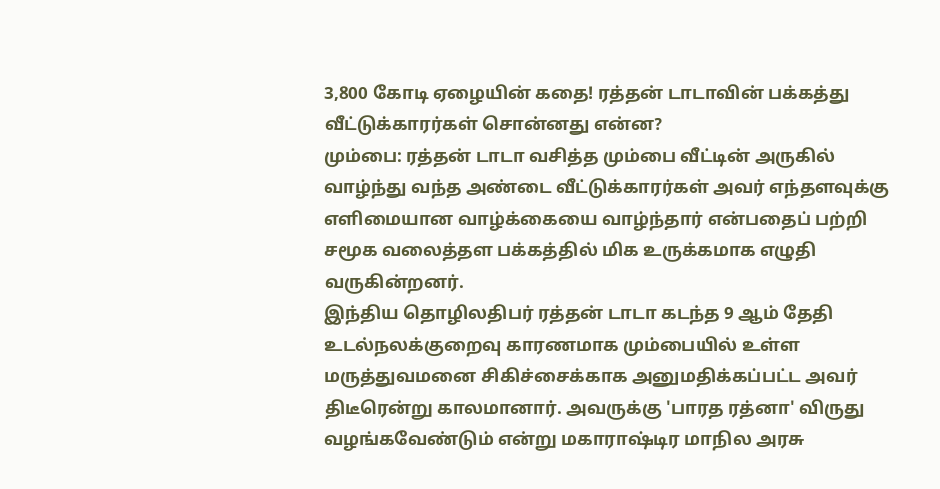3,800 கோடி ஏழையின் கதை! ரத்தன் டாடாவின் பக்கத்து வீட்டுக்காரர்கள் சொன்னது என்ன?
மும்பை: ரத்தன் டாடா வசித்த மும்பை வீட்டின் அருகில் வாழ்ந்து வந்த அண்டை வீட்டுக்காரர்கள் அவர் எந்தளவுக்கு எளிமையான வாழ்க்கையை வாழ்ந்தார் என்பதைப் பற்றி சமூக வலைத்தள பக்கத்தில் மிக உருக்கமாக எழுதி வருகின்றனர்.
இந்திய தொழிலதிபர் ரத்தன் டாடா கடந்த 9 ஆம் தேதி உடல்நலக்குறைவு காரணமாக மும்பையில் உள்ள மருத்துவமனை சிகிச்சைக்காக அனுமதிக்கப்பட்ட அவர் திடீரென்று காலமானார். அவருக்கு 'பாரத ரத்னா' விருது வழங்கவேண்டும் என்று மகாராஷ்டிர மாநில அரசு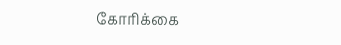கோரிக்கை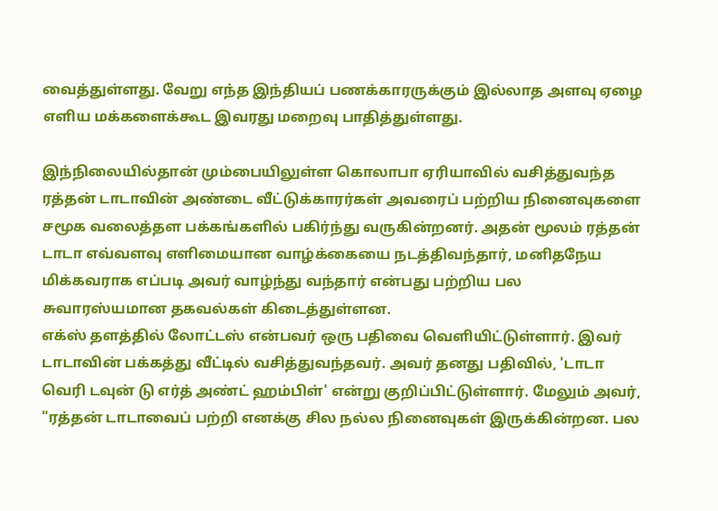வைத்துள்ளது. வேறு எந்த இந்தியப் பணக்காரருக்கும் இல்லாத அளவு ஏழை எளிய மக்களைக்கூட இவரது மறைவு பாதித்துள்ளது.

இந்நிலையில்தான் மும்பையிலுள்ள கொலாபா ஏரியாவில் வசித்துவந்த ரத்தன் டாடாவின் அண்டை வீட்டுக்காரர்கள் அவரைப் பற்றிய நினைவுகளை சமூக வலைத்தள பக்கங்களில் பகிர்ந்து வருகின்றனர். அதன் மூலம் ரத்தன் டாடா எவ்வளவு எளிமையான வாழ்க்கையை நடத்திவந்தார், மனிதநேய மிக்கவராக எப்படி அவர் வாழ்ந்து வந்தார் என்பது பற்றிய பல சுவாரஸ்யமான தகவல்கள் கிடைத்துள்ளன.
எக்ஸ் தளத்தில் லோட்டஸ் என்பவர் ஒரு பதிவை வெளியிட்டுள்ளார். இவர் டாடாவின் பக்கத்து வீட்டில் வசித்துவந்தவர். அவர் தனது பதிவில், 'டாடா வெரி டவுன் டு எர்த் அண்ட் ஹம்பிள்' என்று குறிப்பிட்டுள்ளார். மேலும் அவர், "ரத்தன் டாடாவைப் பற்றி எனக்கு சில நல்ல நினைவுகள் இருக்கின்றன. பல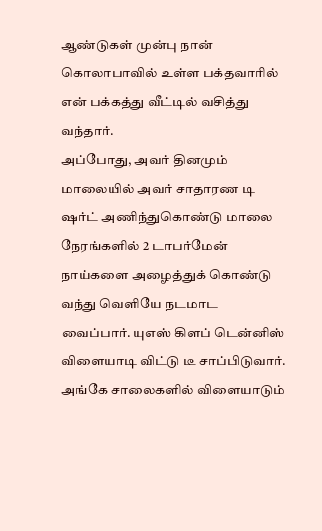ஆண்டுகள் முன்பு நான் கொலாபாவில் உள்ள பக்தவாரில் என் பக்கத்து வீட்டில் வசித்து வந்தார்.
அப்போது, அவர் தினமும் மாலையில் அவர் சாதாரண டி ஷர்ட் அணிந்துகொண்டு மாலை நேரங்களில் 2 டாபர்மேன் நாய்களை அழைத்துக் கொண்டு வந்து வெளியே நடமாட வைப்பார். யுஎஸ் கிளப் டென்னிஸ் விளையாடி விட்டு டீ சாப்பிடுவார். அங்கே சாலைகளில் விளையாடும்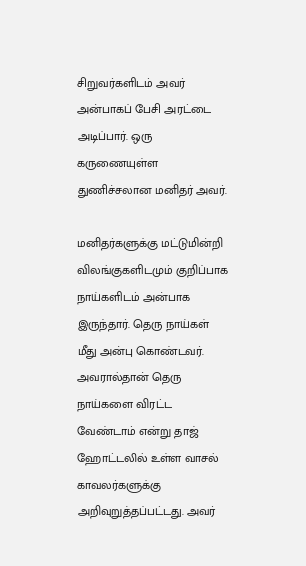சிறுவர்களிடம் அவர் அன்பாகப் பேசி அரட்டை அடிப்பார். ஒரு கருணையுள்ள துணிச்சலான மனிதர் அவர்.

மனிதர்களுக்கு மட்டுமின்றி விலங்குகளிடமும் குறிப்பாக நாய்களிடம் அன்பாக இருந்தார். தெரு நாய்கள் மீது அன்பு கொண்டவர். அவரால்தான் தெரு நாய்களை விரட்ட வேண்டாம் என்று தாஜ் ஹோட்டலில் உள்ள வாசல் காவலர்களுக்கு அறிவுறுத்தப்பட்டது. அவர்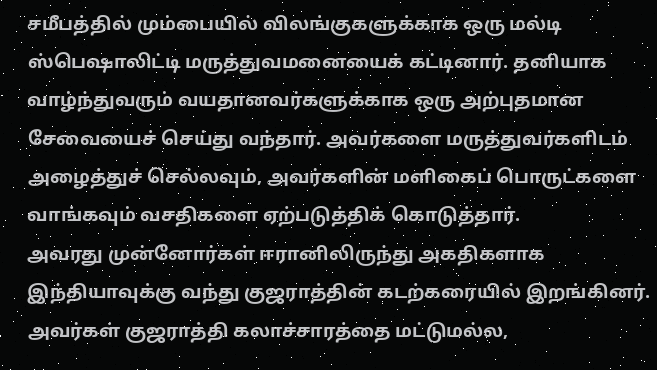சமீபத்தில் மும்பையில் விலங்குகளுக்காக ஒரு மல்டி ஸ்பெஷாலிட்டி மருத்துவமனையைக் கட்டினார். தனியாக வாழ்ந்துவரும் வயதானவர்களுக்காக ஒரு அற்புதமான சேவையைச் செய்து வந்தார். அவர்களை மருத்துவர்களிடம் அழைத்துச் செல்லவும், அவர்களின் மளிகைப் பொருட்களை வாங்கவும் வசதிகளை ஏற்படுத்திக் கொடுத்தார்.
அவரது முன்னோர்கள் ஈரானிலிருந்து அகதிகளாக இந்தியாவுக்கு வந்து குஜராத்தின் கடற்கரையில் இறங்கினர். அவர்கள் குஜராத்தி கலாச்சாரத்தை மட்டுமல்ல,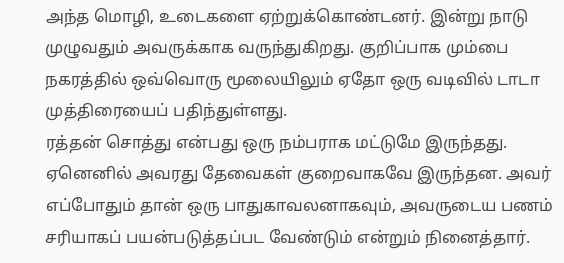அந்த மொழி, உடைகளை ஏற்றுக்கொண்டனர். இன்று நாடு முழுவதும் அவருக்காக வருந்துகிறது. குறிப்பாக மும்பை நகரத்தில் ஒவ்வொரு மூலையிலும் ஏதோ ஒரு வடிவில் டாடா முத்திரையைப் பதிந்துள்ளது.
ரத்தன் சொத்து என்பது ஒரு நம்பராக மட்டுமே இருந்தது. ஏனெனில் அவரது தேவைகள் குறைவாகவே இருந்தன. அவர் எப்போதும் தான் ஒரு பாதுகாவலனாகவும், அவருடைய பணம் சரியாகப் பயன்படுத்தப்பட வேண்டும் என்றும் நினைத்தார்.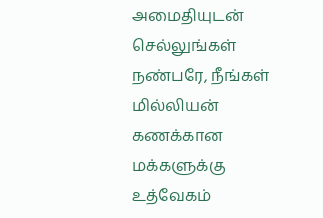அமைதியுடன் செல்லுங்கள் நண்பரே, நீங்கள் மில்லியன் கணக்கான மக்களுக்கு உத்வேகம்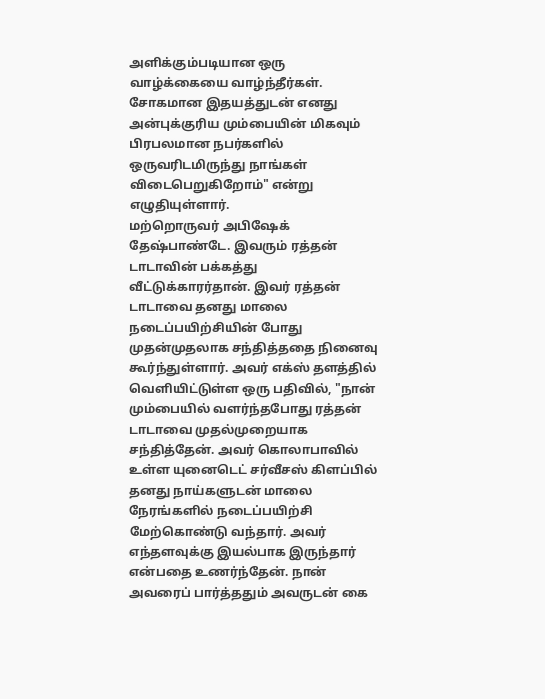அளிக்கும்படியான ஒரு வாழ்க்கையை வாழ்ந்தீர்கள். சோகமான இதயத்துடன் எனது அன்புக்குரிய மும்பையின் மிகவும் பிரபலமான நபர்களில் ஒருவரிடமிருந்து நாங்கள் விடைபெறுகிறோம்" என்று எழுதியுள்ளார்.
மற்றொருவர் அபிஷேக் தேஷ்பாண்டே. இவரும் ரத்தன் டாடாவின் பக்கத்து வீட்டுக்காரர்தான். இவர் ரத்தன் டாடாவை தனது மாலை நடைப்பயிற்சியின் போது முதன்முதலாக சந்தித்ததை நினைவு கூர்ந்துள்ளார். அவர் எக்ஸ் தளத்தில் வெளியிட்டுள்ள ஒரு பதிவில், "நான் மும்பையில் வளர்ந்தபோது ரத்தன் டாடாவை முதல்முறையாக சந்தித்தேன். அவர் கொலாபாவில் உள்ள யுனைடெட் சர்வீசஸ் கிளப்பில் தனது நாய்களுடன் மாலை நேரங்களில் நடைப்பயிற்சி மேற்கொண்டு வந்தார். அவர் எந்தளவுக்கு இயல்பாக இருந்தார் என்பதை உணர்ந்தேன். நான் அவரைப் பார்த்ததும் அவருடன் கை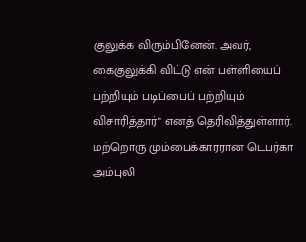குலுக்க விரும்பினேன். அவர், கைகுலுக்கி விட்டு என் பள்ளியைப் பற்றியும் படிப்பைப் பற்றியும் விசாரித்தார்" எனத் தெரிவித்துள்ளார்.
மற்றொரு மும்பைக்காரரான டெபர்கா அம்புலி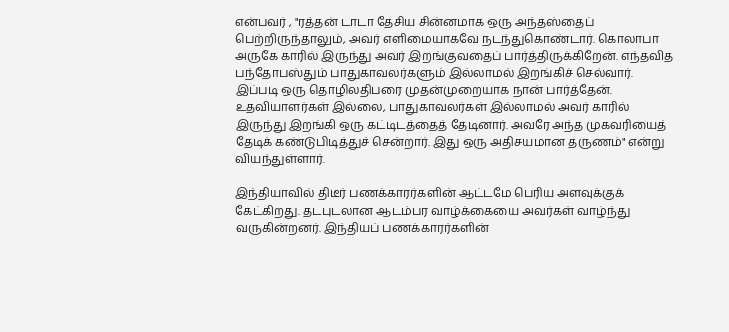என்பவர் , "ரத்தன் டாடா தேசிய சின்னமாக ஒரு அந்தஸ்தைப் பெற்றிருந்தாலும், அவர் எளிமையாகவே நடந்துகொண்டார். கொலாபா அருகே காரில் இருந்து அவர் இறங்குவதைப் பார்த்திருக்கிறேன். எந்தவித பந்தோபஸ்தும் பாதுகாவலர்களும் இல்லாமல் இறங்கிச் செல்வார். இப்படி ஒரு தொழிலதிபரை முதன்முறையாக நான் பார்த்தேன். உதவியாளர்கள் இல்லை, பாதுகாவலர்கள் இல்லாமல் அவர் காரில் இருந்து இறங்கி ஒரு கட்டிடத்தைத் தேடினார். அவரே அந்த முகவரியைத் தேடிக் கண்டுபிடித்துச் சென்றார். இது ஒரு அதிசயமான தருணம்" என்று வியந்துள்ளார்.

இந்தியாவில் திடீர் பணக்காரர்களின் ஆட்டமே பெரிய அளவுக்குக் கேட்கிறது. தடபுடலான ஆடம்பர வாழ்க்கையை அவர்கள் வாழ்ந்து வருகின்றனர். இந்தியப் பணக்காரர்களின்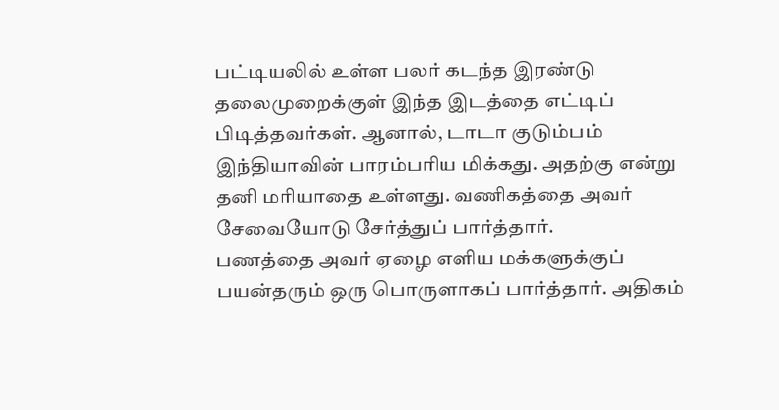பட்டியலில் உள்ள பலர் கடந்த இரண்டு தலைமுறைக்குள் இந்த இடத்தை எட்டிப் பிடித்தவர்கள். ஆனால், டாடா குடும்பம் இந்தியாவின் பாரம்பரிய மிக்கது. அதற்கு என்று தனி மரியாதை உள்ளது. வணிகத்தை அவர் சேவையோடு சேர்த்துப் பார்த்தார்.
பணத்தை அவர் ஏழை எளிய மக்களுக்குப் பயன்தரும் ஒரு பொருளாகப் பார்த்தார். அதிகம்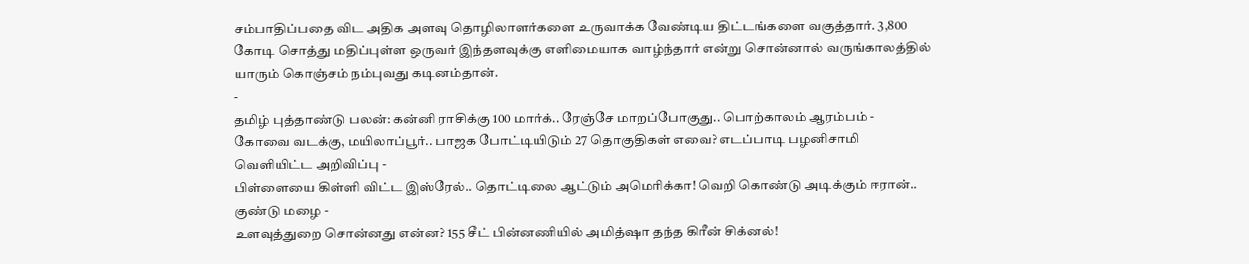சம்பாதிப்பதை விட அதிக அளவு தொழிலாளர்களை உருவாக்க வேண்டிய திட்டங்களை வகுத்தார். 3,800 கோடி சொத்து மதிப்புள்ள ஒருவர் இந்தளவுக்கு எளிமையாக வாழ்ந்தார் என்று சொன்னால் வருங்காலத்தில் யாரும் கொஞ்சம் நம்புவது கடினம்தான்.
-
தமிழ் புத்தாண்டு பலன்: கன்னி ராசிக்கு 100 மார்க்.. ரேஞ்சே மாறப்போகுது.. பொற்காலம் ஆரம்பம் -
கோவை வடக்கு, மயிலாப்பூர்.. பாஜக போட்டியிடும் 27 தொகுதிகள் எவை? எடப்பாடி பழனிசாமி வெளியிட்ட அறிவிப்பு -
பிள்ளையை கிள்ளி விட்ட இஸ்ரேல்.. தொட்டிலை ஆட்டும் அமெரிக்கா! வெறி கொண்டு அடிக்கும் ஈரான்.. குண்டு மழை -
உளவுத்துறை சொன்னது என்ன? 155 சீட் பின்னணியில் அமித்ஷா தந்த கிரீன் சிக்னல்!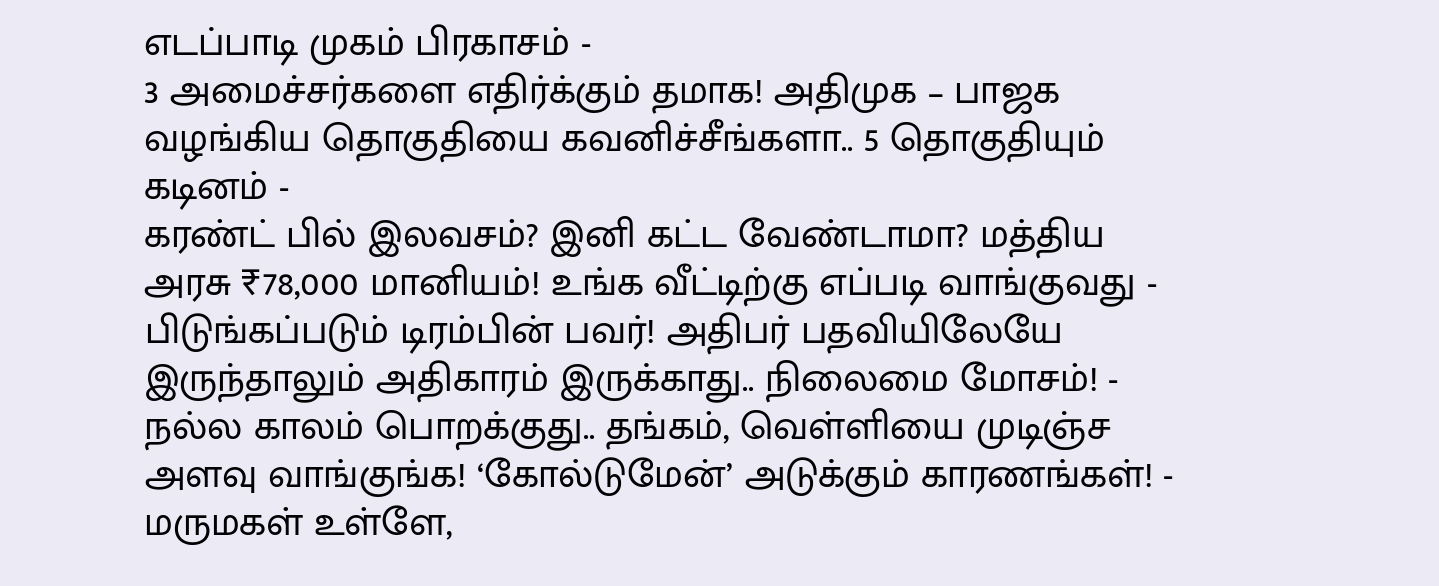எடப்பாடி முகம் பிரகாசம் -
3 அமைச்சர்களை எதிர்க்கும் தமாக! அதிமுக – பாஜக வழங்கிய தொகுதியை கவனிச்சீங்களா.. 5 தொகுதியும் கடினம் -
கரண்ட் பில் இலவசம்? இனி கட்ட வேண்டாமா? மத்திய அரசு ₹78,000 மானியம்! உங்க வீட்டிற்கு எப்படி வாங்குவது -
பிடுங்கப்படும் டிரம்பின் பவர்! அதிபர் பதவியிலேயே இருந்தாலும் அதிகாரம் இருக்காது.. நிலைமை மோசம்! -
நல்ல காலம் பொறக்குது.. தங்கம், வெள்ளியை முடிஞ்ச அளவு வாங்குங்க! ‘கோல்டுமேன்’ அடுக்கும் காரணங்கள்! -
மருமகள் உள்ளே,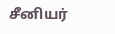சீனியர்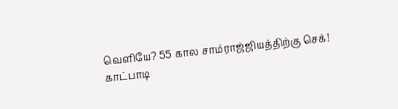வெளியே? 55 கால சாம்ராஜ்ஜியத்திற்கு செக்! காட்பாடி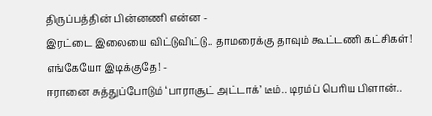திருப்பத்தின் பின்னணி என்ன -
இரட்டை இலையை விட்டுவிட்டு.. தாமரைக்கு தாவும் கூட்டணி கட்சிகள்! எங்கேயோ இடிக்குதே! -
ஈரானை சுத்துப்போடும் ‘பாராசூட் அட்டாக்’ டீம்.. டிரம்ப் பெரிய பிளான்..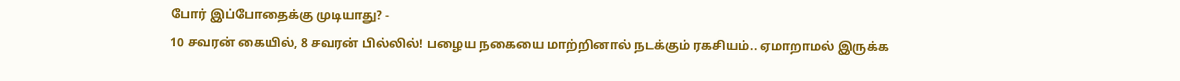போர் இப்போதைக்கு முடியாது? -
10 சவரன் கையில், 8 சவரன் பில்லில்! பழைய நகையை மாற்றினால் நடக்கும் ரகசியம்.. ஏமாறாமல் இருக்க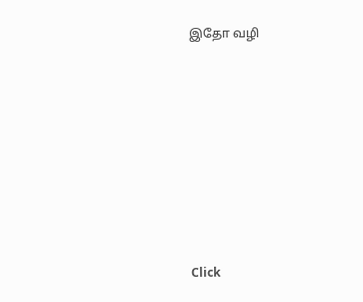இதோ வழி












Click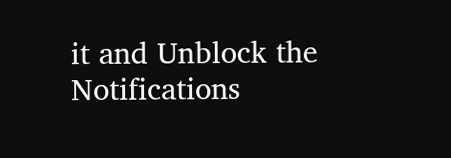it and Unblock the Notifications